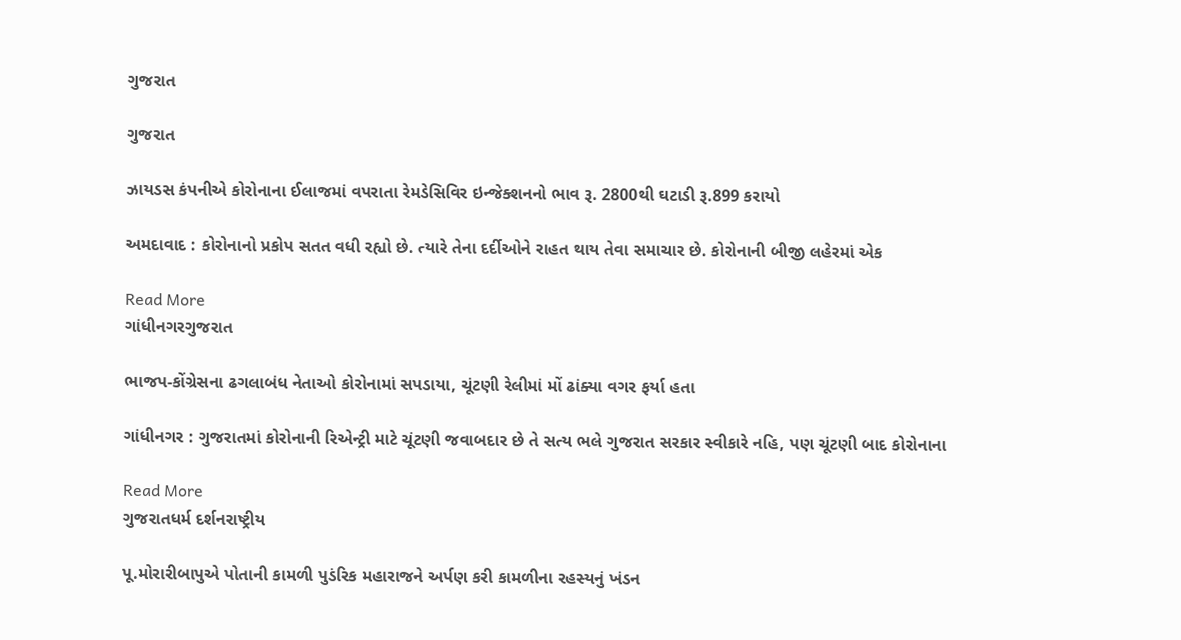ગુજરાત

ગુજરાત

ઝાયડસ કંપનીએ કોરોનાના ઈલાજમાં વપરાતા રેમડેસિવિર ઇન્જેક્શનનો ભાવ રૂ. 2800થી ઘટાડી રૂ.899 કરાયો

અમદાવાદ : કોરોનાનો પ્રકોપ સતત વધી રહ્યો છે. ત્યારે તેના દર્દીઓને રાહત થાય તેવા સમાચાર છે. કોરોનાની બીજી લહેરમાં એક

Read More
ગાંધીનગરગુજરાત

ભાજપ-કોંગ્રેસના ઢગલાબંધ નેતાઓ કોરોનામાં સપડાયા, ચૂંટણી રેલીમાં મોં ઢાંક્યા વગર ફર્યા હતા

ગાંધીનગર : ગુજરાતમાં કોરોનાની રિએન્ટ્રી માટે ચૂંટણી જવાબદાર છે તે સત્ય ભલે ગુજરાત સરકાર સ્વીકારે નહિ, પણ ચૂંટણી બાદ કોરોનાના

Read More
ગુજરાતધર્મ દર્શનરાષ્ટ્રીય

પૂ.મોરારીબાપુએ પોતાની કામળી પુડંરિક મહારાજને અર્પણ કરી કામળીના રહસ્યનું ખંડન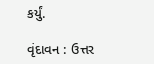કર્યું.

વૃંદાવન : ઉત્તર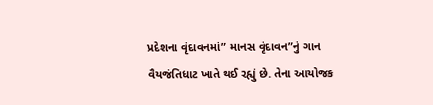પ્રદેશના વૃંદાવનમાં” માનસ વૃંદાવન”નું ગાન વૈયજંતિધાટ ખાતે થઈ રહ્યું છે. તેના આયોજક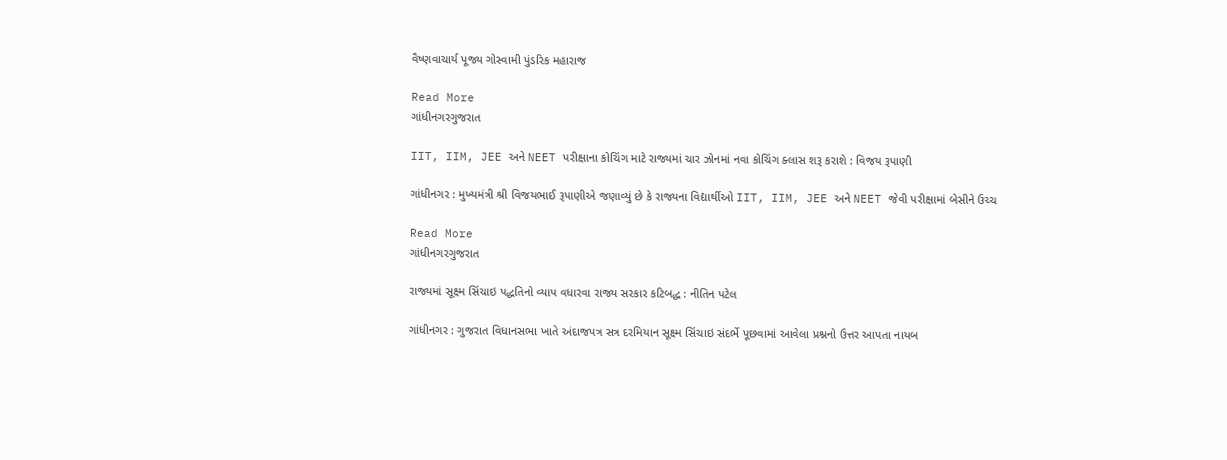વૈષ્ણવાચાર્ય પૂજ્ય ગોસ્વામી પુંડરિક મહારાજ

Read More
ગાંધીનગરગુજરાત

IIT, IIM, JEE અને NEET પરીક્ષાના કોચિંગ માટે રાજ્યમાં ચાર ઝોનમાં નવા કોચિંગ ક્લાસ શરૂ કરાશે : વિજય રૂપાણી

ગાંધીનગર : મુખ્યમંત્રી શ્રી વિજયભાઈ રૂપાણીએ જણાવ્યું છે કે રાજ્યના વિદ્યાર્થીઓ IIT, IIM, JEE અને NEET જેવી પરીક્ષામાં બેસીને ઉચ્ચ

Read More
ગાંધીનગરગુજરાત

રાજ્યમાં સૂક્ષ્મ સિંચાઇ પદ્ધતિનો વ્યાપ વધારવા રાજ્ય સરકાર કટિબદ્ધ : નીતિન પટેલ

ગાંધીનગર : ગુજરાત વિધાનસભા ખાતે અંદાજપત્ર સત્ર દરમિયાન સૂક્ષ્મ સિંચાઇ સંદર્ભે પૂછવામાં આવેલા પ્રશ્નનો ઉત્તર આપતા નાયબ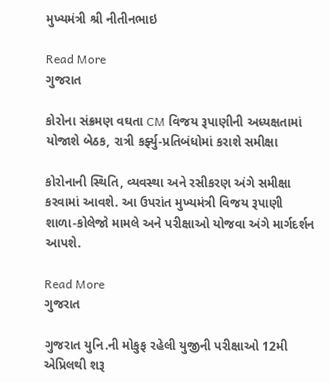મુખ્યમંત્રી શ્રી નીતીનભાઇ

Read More
ગુજરાત

કોરોના સંક્રમણ વઘતા CM વિજય રૂપાણીની અધ્યક્ષતામાં યોજાશે બેઠક, રાત્રી કર્ફ્યુ-પ્રતિબંધોમાં કરાશે સમીક્ષા

કોરોનાની સ્થિતિ, વ્યવસ્થા અને રસીકરણ અંગે સમીક્ષા કરવામાં આવશે. આ ઉપરાંત મુખ્યમંત્રી વિજય રૂપાણી શાળા-કોલેજો મામલે અને પરીક્ષાઓ યોજવા અંગે માર્ગદર્શન આપશે.

Read More
ગુજરાત

ગુજરાત યુનિ.ની મોકુફ રહેલી યુજીની પરીક્ષાઓ 12મી એપ્રિલથી શરૂ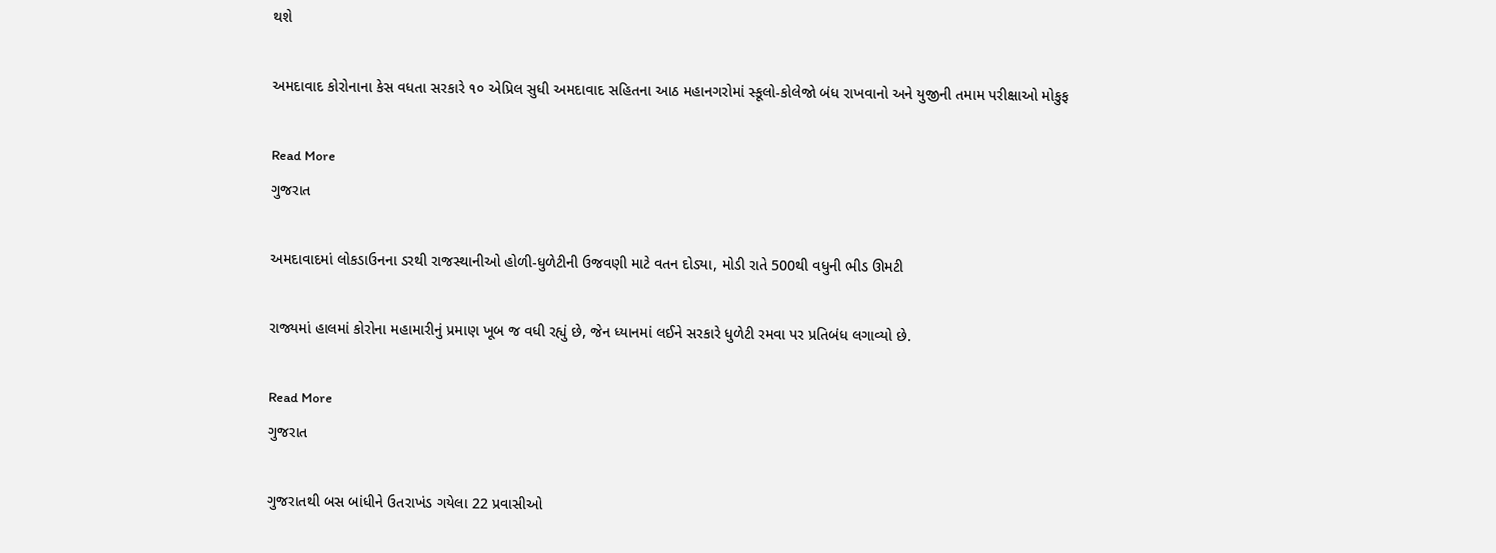થશે

અમદાવાદ કોરોનાના કેસ વધતા સરકારે ૧૦ એપ્રિલ સુધી અમદાવાદ સહિતના આઠ મહાનગરોમાં સ્કૂલો-કોલેજો બંધ રાખવાનો અને યુજીની તમામ પરીક્ષાઓ મોકુફ

Read More
ગુજરાત

અમદાવાદમાં લોકડાઉનના ડરથી રાજસ્થાનીઓ હોળી-ધુળેટીની ઉજવણી માટે વતન દોડ્યા, મોડી રાતે 500થી વધુની ભીડ ઊમટી

રાજ્યમાં હાલમાં કોરોના મહામારીનું પ્રમાણ ખૂબ જ વધી રહ્યું છે, જેન ધ્યાનમાં લઈને સરકારે ધુળેટી રમવા પર પ્રતિબંધ લગાવ્યો છે.

Read More
ગુજરાત

ગુજરાતથી બસ બાંધીને ઉતરાખંડ ગયેલા 22 પ્રવાસીઓ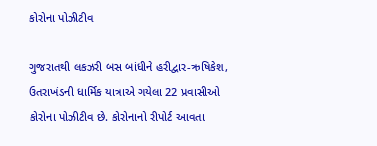કોરોના પોઝીટીવ

ગુજરાતથી લકઝરી બસ બાંધીને હરીદ્વાર-ઋષિકેશ, ઉતરાખંડની ધાર્મિક યાત્રાએ ગયેલા 22 પ્રવાસીઓ કોરોના પોઝીટીવ છે. કોરોનાનો રીપોર્ટ આવતા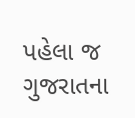પહેલા જ ગુજરાતના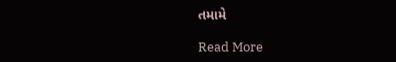તમામે

Read More